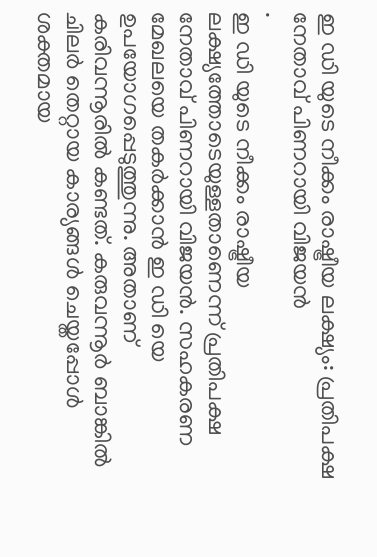ഇ ഡി യുടെ നീക്കം രാഷ്ട്രീയ ലക്ഷ്യം: പ്രതിപക്ഷ നേതാവ് പിണറായി വിജയൻ
.
ഇ ഡി യുടെ നീക്കം രാഷ്ട്രീയ ലക്ഷ്യത്തോടെയുള്ളതാണെന്ന് പ്രതിപക്ഷ നേതാവ് പിണറായി വിജയൻ. സഹകരണ മേഖലയെ തകർക്കാൻ ഇ ഡി യെ ഉപയോഗപ്പെടുത്തുന്നു. അതാണ് കരിവന്നൂരിൽ കണ്ടത്. കരുവന്നൂർ ബാങ്കിൽ ചിലർ തെറ്റായ കാര്യങ്ങൾ ചെയ്തപ്പോൾ ശക്തമായ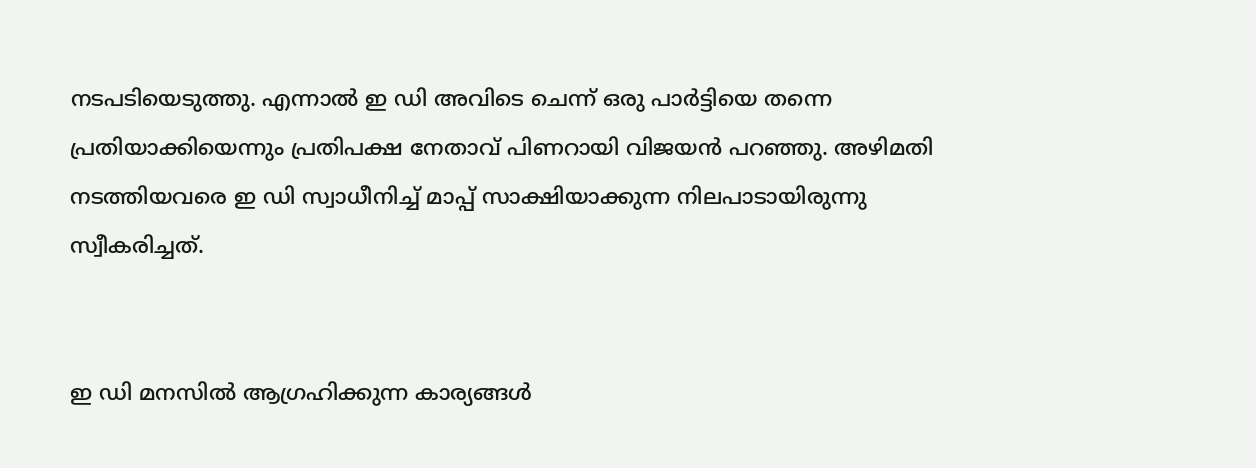നടപടിയെടുത്തു. എന്നാൽ ഇ ഡി അവിടെ ചെന്ന് ഒരു പാർട്ടിയെ തന്നെ പ്രതിയാക്കിയെന്നും പ്രതിപക്ഷ നേതാവ് പിണറായി വിജയൻ പറഞ്ഞു. അഴിമതി നടത്തിയവരെ ഇ ഡി സ്വാധീനിച്ച് മാപ്പ് സാക്ഷിയാക്കുന്ന നിലപാടായിരുന്നു സ്വീകരിച്ചത്.


ഇ ഡി മനസിൽ ആഗ്രഹിക്കുന്ന കാര്യങ്ങൾ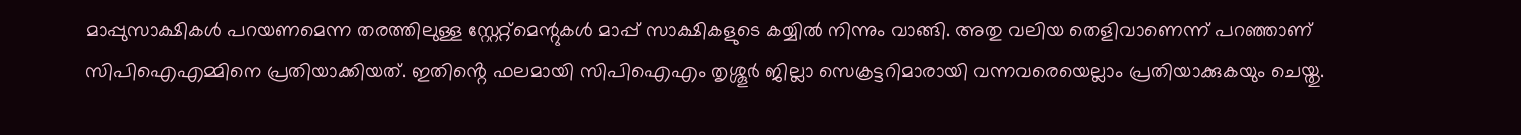മാപ്പുസാക്ഷികൾ പറയണമെന്ന തരത്തിലുള്ള സ്റ്റേറ്റ്മെന്റുകൾ മാപ്പ് സാക്ഷികളുടെ കയ്യിൽ നിന്നും വാങ്ങി. അതു വലിയ തെളിവാണെന്ന് പറഞ്ഞാണ് സിപിഐഎമ്മിനെ പ്രതിയാക്കിയത്. ഇതിൻ്റെ ഫലമായി സിപിഐഎം തൃശ്ശൂർ ജില്ലാ സെക്രട്ടറിമാരായി വന്നവരെയെല്ലാം പ്രതിയാക്കുകയും ചെയ്തു.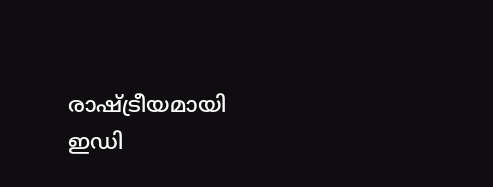രാഷ്ട്രീയമായി ഇഡി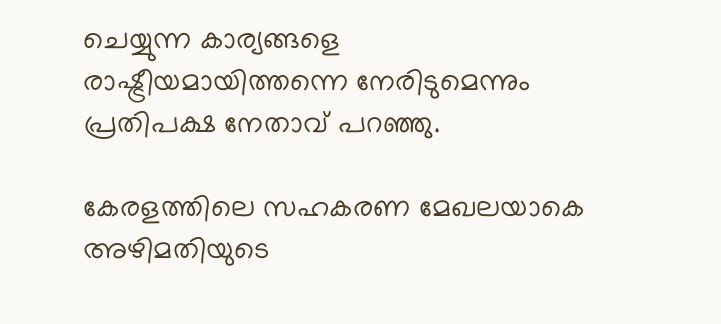ചെയ്യുന്ന കാര്യങ്ങളെ രാഷ്ട്രീയമായിത്തന്നെ നേരിടുമെന്നും പ്രതിപക്ഷ നേതാവ് പറഞ്ഞു.

കേരളത്തിലെ സഹകരണ മേഖലയാകെ അഴിമതിയുടെ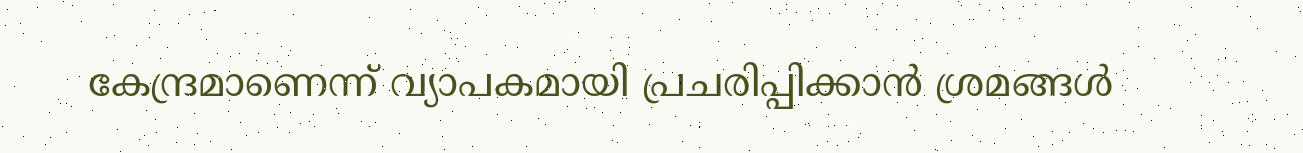കേന്ദ്രമാണെന്ന് വ്യാപകമായി പ്രചരിപ്പിക്കാൻ ശ്രമങ്ങൾ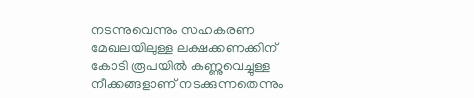നടന്നുവെന്നും സഹകരണ മേഖലയിലുള്ള ലക്ഷക്കണക്കിന് കോടി രൂപയിൽ കണ്ണുവെച്ചുള്ള നീക്കങ്ങളാണ് നടക്കുന്നതെന്നും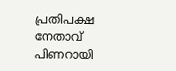പ്രതിപക്ഷ നേതാവ് പിണറായി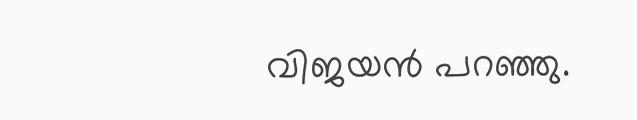വിജയൻ പറഞ്ഞു.